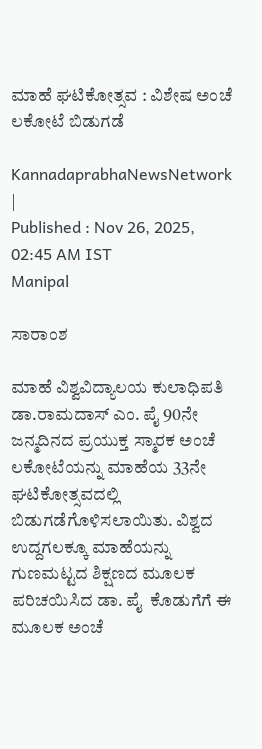ಮಾಹೆ ಘಟಿಕೋತ್ಸವ : ವಿಶೇಷ ಅಂಚೆ ಲಕೋಟೆ ಬಿಡುಗಡೆ

KannadaprabhaNewsNetwork |
Published : Nov 26, 2025, 02:45 AM IST
Manipal

ಸಾರಾಂಶ

ಮಾಹೆ ವಿಶ್ವವಿದ್ಯಾಲಯ ಕುಲಾಧಿಪತಿ ಡಾ.ರಾಮದಾಸ್ ಎಂ. ಪೈ 90ನೇ ಜನ್ಮದಿನದ ಪ್ರಯುಕ್ತ ಸ್ಮಾರಕ ಅಂಚೆ ಲಕೋಟೆಯನ್ನು ಮಾಹೆಯ 33ನೇ ಘಟಿಕೋತ್ಸವದಲ್ಲಿ ಬಿಡುಗಡೆಗೊಳಿಸಲಾಯಿತು. ವಿಶ್ವದ ಉದ್ದಗಲಕ್ಕೂ ಮಾಹೆಯನ್ನು ಗುಣಮಟ್ಟದ ಶಿಕ್ಷಣದ ಮೂಲಕ ಪರಿಚಯಿಸಿದ ಡಾ. ಪೈ  ಕೊಡುಗೆಗೆ ಈ ಮೂಲಕ ಅಂಚೆ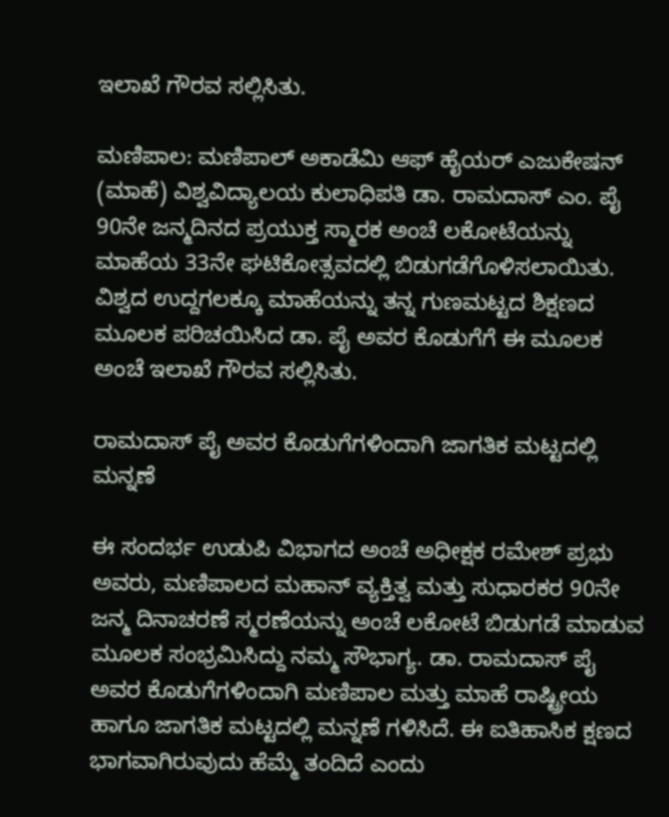ಇಲಾಖೆ ಗೌರವ ಸಲ್ಲಿಸಿತು.

ಮಣಿಪಾಲ: ಮಣಿಪಾಲ್ ಅಕಾಡೆಮಿ ಆಫ್ ಹೈಯರ್ ಎಜುಕೇಷನ್ (ಮಾಹೆ) ವಿಶ್ವವಿದ್ಯಾಲಯ ಕುಲಾಧಿಪತಿ ಡಾ. ರಾಮದಾಸ್ ಎಂ. ಪೈ 90ನೇ ಜನ್ಮದಿನದ ಪ್ರಯುಕ್ತ ಸ್ಮಾರಕ ಅಂಚೆ ಲಕೋಟೆಯನ್ನು ಮಾಹೆಯ 33ನೇ ಘಟಿಕೋತ್ಸವದಲ್ಲಿ ಬಿಡುಗಡೆಗೊಳಿಸಲಾಯಿತು. ವಿಶ್ವದ ಉದ್ದಗಲಕ್ಕೂ ಮಾಹೆಯನ್ನು ತನ್ನ ಗುಣಮಟ್ಟದ ಶಿಕ್ಷಣದ ಮೂಲಕ ಪರಿಚಯಿಸಿದ ಡಾ. ಪೈ ಅವರ ಕೊಡುಗೆಗೆ ಈ ಮೂಲಕ ಅಂಚೆ ಇಲಾಖೆ ಗೌರವ ಸಲ್ಲಿಸಿತು.

ರಾಮದಾಸ್ ಪೈ ಅವರ ಕೊಡುಗೆಗಳಿಂದಾಗಿ ಜಾಗತಿಕ ಮಟ್ಟದಲ್ಲಿ ಮನ್ನಣೆ

ಈ ಸಂದರ್ಭ ಉಡುಪಿ ವಿಭಾಗದ ಅಂಚೆ ಅಧೀಕ್ಷಕ ರಮೇಶ್ ಪ್ರಭು ಅವರು, ಮಣಿಪಾಲದ ಮಹಾನ್ ವ್ಯಕ್ತಿತ್ವ ಮತ್ತು ಸುಧಾರಕರ 90ನೇ ಜನ್ಮ ದಿನಾಚರಣೆ ಸ್ಮರಣೆಯನ್ನು ಅಂಚೆ ಲಕೋಟೆ ಬಿಡುಗಡೆ ಮಾಡುವ ಮೂಲಕ ಸಂಭ್ರಮಿಸಿದ್ದು ನಮ್ಮ ಸೌಭಾಗ್ಯ. ಡಾ. ರಾಮದಾಸ್ ಪೈ ಅವರ ಕೊಡುಗೆಗಳಿಂದಾಗಿ ಮಣಿಪಾಲ ಮತ್ತು ಮಾಹೆ ರಾಷ್ಟ್ರೀಯ ಹಾಗೂ ಜಾಗತಿಕ ಮಟ್ಟದಲ್ಲಿ ಮನ್ನಣೆ ಗಳಿಸಿದೆ. ಈ ಐತಿಹಾಸಿಕ ಕ್ಷಣದ ಭಾಗವಾಗಿರುವುದು ಹೆಮ್ಮೆ ತಂದಿದೆ ಎಂದು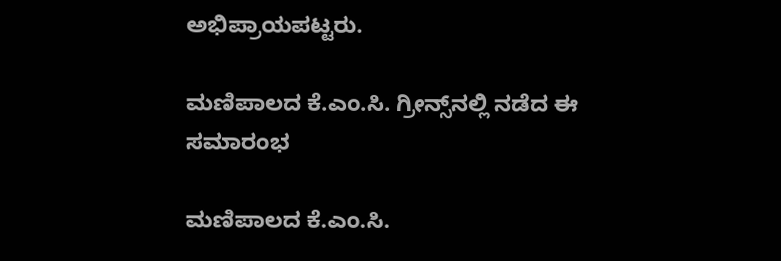ಅಭಿಪ್ರಾಯಪಟ್ಟರು.

ಮಣಿಪಾಲದ ಕೆ.ಎಂ.ಸಿ. ಗ್ರೀನ್ಸ್‌ನಲ್ಲಿ ನಡೆದ ಈ ಸಮಾರಂಭ

ಮಣಿಪಾಲದ ಕೆ.ಎಂ.ಸಿ.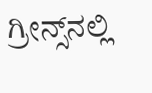ಗ್ರೀನ್ಸ್‌ನಲ್ಲಿ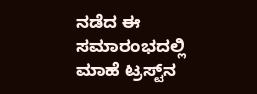ನಡೆದ ಈ ಸಮಾರಂಭದಲ್ಲಿ ಮಾಹೆ ಟ್ರಸ್ಟ್‌ನ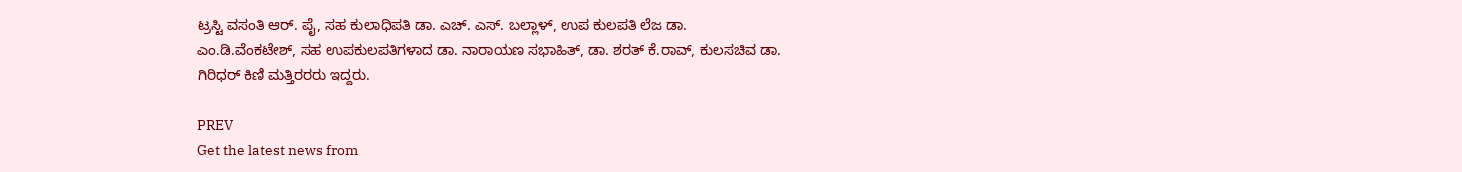ಟ್ರಸ್ಟಿ ವಸಂತಿ ಆರ್. ಪೈ, ಸಹ ಕುಲಾಧಿಪತಿ ಡಾ. ಎಚ್. ಎಸ್. ಬಲ್ಲಾಳ್, ಉಪ ಕುಲಪತಿ ಲೆಜ ಡಾ. ಎಂ.ಡಿ.ವೆಂಕಟೇಶ್, ಸಹ ಉಪಕುಲಪತಿಗಳಾದ ಡಾ. ನಾರಾಯಣ ಸಭಾಹಿತ್, ಡಾ. ಶರತ್ ಕೆ.ರಾವ್, ಕುಲಸಚಿವ ಡಾ. ಗಿರಿಧರ್ ಕಿಣಿ ಮತ್ತಿರರರು ಇದ್ದರು.

PREV
Get the latest news from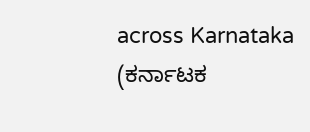across Karnataka (ಕರ್ನಾಟಕ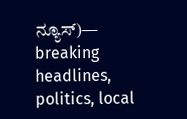ನ್ಯೂಸ್)— breaking headlines, politics, local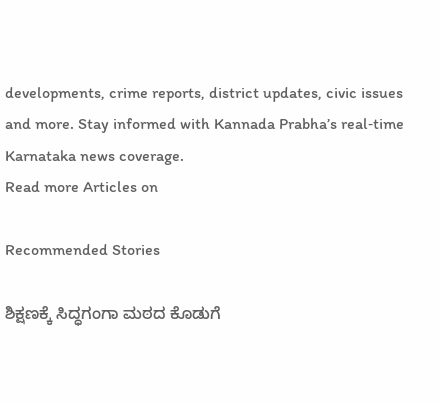developments, crime reports, district updates, civic issues and more. Stay informed with Kannada Prabha’s real‑time Karnataka news coverage.
Read more Articles on

Recommended Stories

ಶಿಕ್ಷಣಕ್ಕೆ ಸಿದ್ಧಗಂಗಾ ಮಠದ ಕೊಡುಗೆ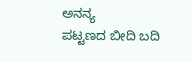ಅನನ್ಯ
ಪಟ್ಟಣದ ಬೀದಿ ಬದಿ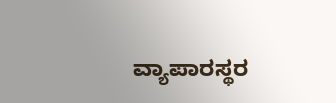ವ್ಯಾಪಾರಸ್ಥರ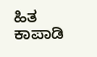ಹಿತ ಕಾಪಾಡಿ